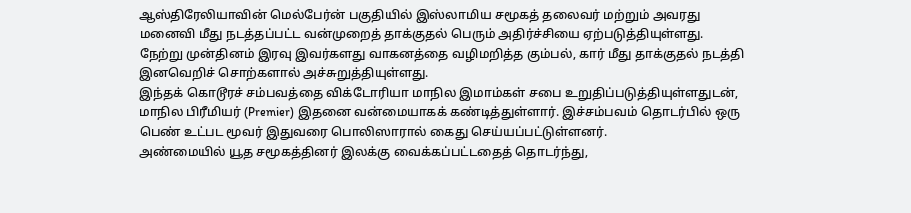ஆஸ்திரேலியாவின் மெல்பேர்ன் பகுதியில் இஸ்லாமிய சமூகத் தலைவர் மற்றும் அவரது மனைவி மீது நடத்தப்பட்ட வன்முறைத் தாக்குதல் பெரும் அதிர்ச்சியை ஏற்படுத்தியுள்ளது. நேற்று முன்தினம் இரவு இவர்களது வாகனத்தை வழிமறித்த கும்பல், கார் மீது தாக்குதல் நடத்தி இனவெறிச் சொற்களால் அச்சுறுத்தியுள்ளது.
இந்தக் கொடூரச் சம்பவத்தை விக்டோரியா மாநில இமாம்கள் சபை உறுதிப்படுத்தியுள்ளதுடன், மாநில பிரீமியர் (Premier) இதனை வன்மையாகக் கண்டித்துள்ளார். இச்சம்பவம் தொடர்பில் ஒரு பெண் உட்பட மூவர் இதுவரை பொலிஸாரால் கைது செய்யப்பட்டுள்ளனர்.
அண்மையில் யூத சமூகத்தினர் இலக்கு வைக்கப்பட்டதைத் தொடர்ந்து,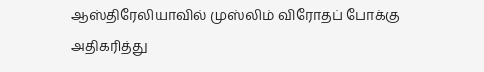ஆஸ்திரேலியாவில் முஸ்லிம் விரோதப் போக்கு அதிகரித்து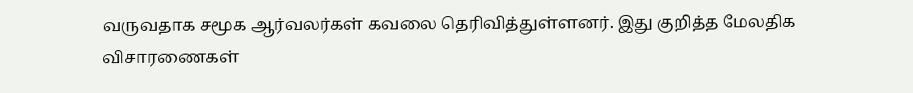வருவதாக சமூக ஆர்வலர்கள் கவலை தெரிவித்துள்ளனர். இது குறித்த மேலதிக விசாரணைகள்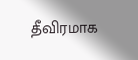தீவிரமாக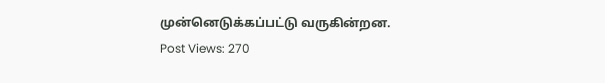முன்னெடுக்கப்பட்டு வருகின்றன.
Post Views: 270